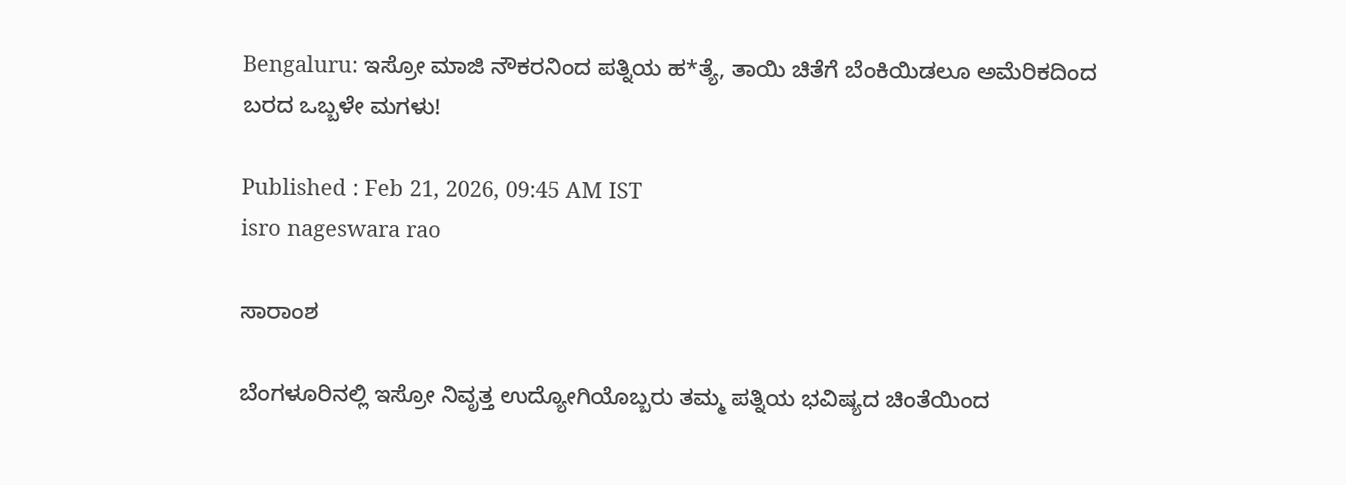Bengaluru: ಇಸ್ರೋ ಮಾಜಿ ನೌಕರನಿಂದ ಪತ್ನಿಯ ಹ*ತ್ಯೆ, ತಾಯಿ ಚಿತೆಗೆ ಬೆಂಕಿಯಿಡಲೂ ಅಮೆರಿಕದಿಂದ ಬರದ ಒಬ್ಬಳೇ ಮಗಳು!

Published : Feb 21, 2026, 09:45 AM IST
isro nageswara rao

ಸಾರಾಂಶ

ಬೆಂಗಳೂರಿನಲ್ಲಿ ಇಸ್ರೋ ನಿವೃತ್ತ ಉದ್ಯೋಗಿಯೊಬ್ಬರು ತಮ್ಮ ಪತ್ನಿಯ ಭವಿಷ್ಯದ ಚಿಂತೆಯಿಂದ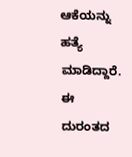ಆಕೆಯನ್ನು ಹತ್ಯೆ ಮಾಡಿದ್ದಾರೆ. ಈ ದುರಂತದ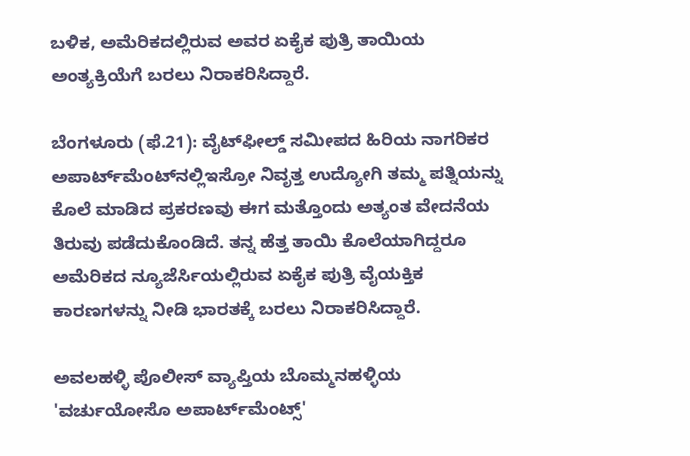ಬಳಿಕ, ಅಮೆರಿಕದಲ್ಲಿರುವ ಅವರ ಏಕೈಕ ಪುತ್ರಿ ತಾಯಿಯ ಅಂತ್ಯಕ್ರಿಯೆಗೆ ಬರಲು ನಿರಾಕರಿಸಿದ್ದಾರೆ.

ಬೆಂಗಳೂರು (ಫೆ.21): ವೈಟ್‌ಫೀಲ್ಡ್ ಸಮೀಪದ ಹಿರಿಯ ನಾಗರಿಕರ ಅಪಾರ್ಟ್‌ಮೆಂಟ್‌ನಲ್ಲಿಇಸ್ರೋ ನಿವೃತ್ತ ಉದ್ಯೋಗಿ ತಮ್ಮ ಪತ್ನಿಯನ್ನು ಕೊಲೆ ಮಾಡಿದ ಪ್ರಕರಣವು ಈಗ ಮತ್ತೊಂದು ಅತ್ಯಂತ ವೇದನೆಯ ತಿರುವು ಪಡೆದುಕೊಂಡಿದೆ. ತನ್ನ ಹೆತ್ತ ತಾಯಿ ಕೊಲೆಯಾಗಿದ್ದರೂ ಅಮೆರಿಕದ ನ್ಯೂಜೆರ್ಸಿಯಲ್ಲಿರುವ ಏಕೈಕ ಪುತ್ರಿ ವೈಯಕ್ತಿಕ ಕಾರಣಗಳನ್ನು ನೀಡಿ ಭಾರತಕ್ಕೆ ಬರಲು ನಿರಾಕರಿಸಿದ್ದಾರೆ.

ಅವಲಹಳ್ಳಿ ಪೊಲೀಸ್ ವ್ಯಾಪ್ತಿಯ ಬೊಮ್ಮನಹಳ್ಳಿಯ 'ವರ್ಚುಯೋಸೊ ಅಪಾರ್ಟ್‌ಮೆಂಟ್ಸ್'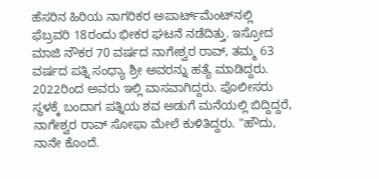ಹೆಸರಿನ ಹಿರಿಯ ನಾಗರಿಕರ ಅಪಾರ್ಟ್‌ಮೆಂಟ್‌ನಲ್ಲಿ ಫೆಬ್ರವರಿ 18ರಂದು ಭೀಕರ ಘಟನೆ ನಡೆದಿತ್ತು. ಇಸ್ರೋದ ಮಾಜಿ ನೌಕರ 70 ವರ್ಷದ ನಾಗೇಶ್ವರ ರಾವ್, ತಮ್ಮ 63 ವರ್ಷದ ಪತ್ನಿ ಸಂಧ್ಯಾ ಶ್ರೀ ಅವರನ್ನು ಹತ್ಯೆ ಮಾಡಿದ್ದರು. 2022ರಿಂದ ಅವರು ಇಲ್ಲಿ ವಾಸವಾಗಿದ್ದರು. ಪೊಲೀಸರು ಸ್ಥಳಕ್ಕೆ ಬಂದಾಗ ಪತ್ನಿಯ ಶವ ಅಡುಗೆ ಮನೆಯಲ್ಲಿ ಬಿದ್ದಿದ್ದರೆ, ನಾಗೇಶ್ವರ ರಾವ್ ಸೋಫಾ ಮೇಲೆ ಕುಳಿತಿದ್ದರು. "ಹೌದು, ನಾನೇ ಕೊಂದೆ.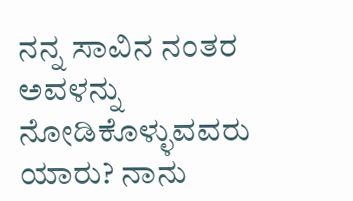ನನ್ನ ಸಾವಿನ ನಂತರ ಅವಳನ್ನು ನೋಡಿಕೊಳ್ಳುವವರು ಯಾರು? ನಾನು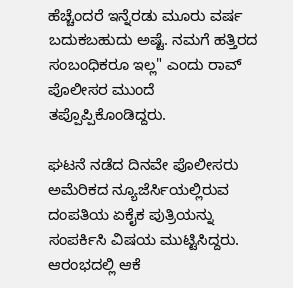ಹೆಚ್ಚೆಂದರೆ ಇನ್ನೆರಡು ಮೂರು ವರ್ಷ ಬದುಕಬಹುದು ಅಷ್ಟೆ. ನಮಗೆ ಹತ್ತಿರದ ಸಂಬಂಧಿಕರೂ ಇಲ್ಲ" ಎಂದು ರಾವ್ ಪೊಲೀಸರ ಮುಂದೆ ತಪ್ಪೊಪ್ಪಿಕೊಂಡಿದ್ದರು.

ಘಟನೆ ನಡೆದ ದಿನವೇ ಪೊಲೀಸರು ಅಮೆರಿಕದ ನ್ಯೂಜೆರ್ಸಿಯಲ್ಲಿರುವ ದಂಪತಿಯ ಏಕೈಕ ಪುತ್ರಿಯನ್ನು ಸಂಪರ್ಕಿಸಿ ವಿಷಯ ಮುಟ್ಟಿಸಿದ್ದರು. ಆರಂಭದಲ್ಲಿ ಆಕೆ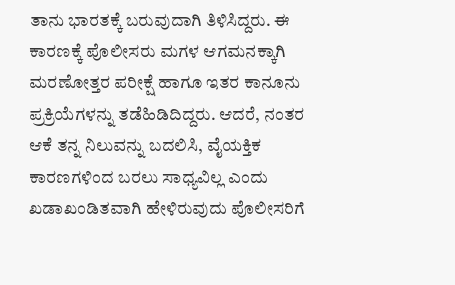ತಾನು ಭಾರತಕ್ಕೆ ಬರುವುದಾಗಿ ತಿಳಿಸಿದ್ದರು. ಈ ಕಾರಣಕ್ಕೆ ಪೊಲೀಸರು ಮಗಳ ಆಗಮನಕ್ಕಾಗಿ ಮರಣೋತ್ತರ ಪರೀಕ್ಷೆ ಹಾಗೂ ಇತರ ಕಾನೂನು ಪ್ರಕ್ರಿಯೆಗಳನ್ನು ತಡೆಹಿಡಿದಿದ್ದರು. ಆದರೆ, ನಂತರ ಆಕೆ ತನ್ನ ನಿಲುವನ್ನು ಬದಲಿಸಿ, ವೈಯಕ್ತಿಕ ಕಾರಣಗಳಿಂದ ಬರಲು ಸಾಧ್ಯವಿಲ್ಲ ಎಂದು ಖಡಾಖಂಡಿತವಾಗಿ ಹೇಳಿರುವುದು ಪೊಲೀಸರಿಗೆ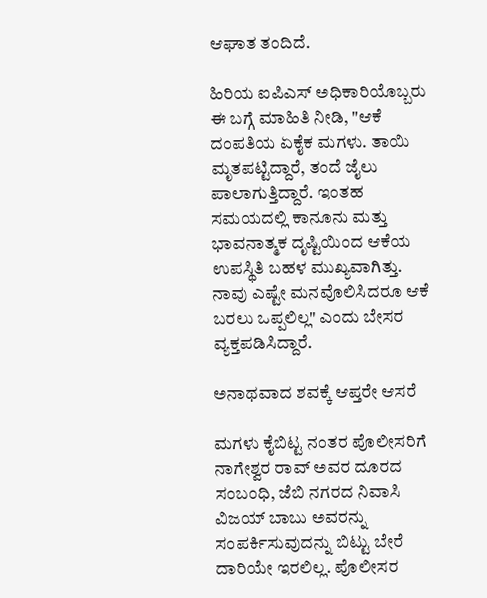ಆಘಾತ ತಂದಿದೆ.

ಹಿರಿಯ ಐಪಿಎಸ್ ಅಧಿಕಾರಿಯೊಬ್ಬರು ಈ ಬಗ್ಗೆ ಮಾಹಿತಿ ನೀಡಿ, "ಆಕೆ ದಂಪತಿಯ ಏಕೈಕ ಮಗಳು. ತಾಯಿ ಮೃತಪಟ್ಟಿದ್ದಾರೆ, ತಂದೆ ಜೈಲು ಪಾಲಾಗುತ್ತಿದ್ದಾರೆ. ಇಂತಹ ಸಮಯದಲ್ಲಿ ಕಾನೂನು ಮತ್ತು ಭಾವನಾತ್ಮಕ ದೃಷ್ಟಿಯಿಂದ ಆಕೆಯ ಉಪಸ್ಥಿತಿ ಬಹಳ ಮುಖ್ಯವಾಗಿತ್ತು. ನಾವು ಎಷ್ಟೇ ಮನವೊಲಿಸಿದರೂ ಆಕೆ ಬರಲು ಒಪ್ಪಲಿಲ್ಲ" ಎಂದು ಬೇಸರ ವ್ಯಕ್ತಪಡಿಸಿದ್ದಾರೆ.

ಅನಾಥವಾದ ಶವಕ್ಕೆ ಆಪ್ತರೇ ಆಸರೆ

ಮಗಳು ಕೈಬಿಟ್ಟ ನಂತರ ಪೊಲೀಸರಿಗೆ ನಾಗೇಶ್ವರ ರಾವ್ ಅವರ ದೂರದ ಸಂಬಂಧಿ, ಜೆಬಿ ನಗರದ ನಿವಾಸಿ ವಿಜಯ್ ಬಾಬು ಅವರನ್ನು ಸಂಪರ್ಕಿಸುವುದನ್ನು ಬಿಟ್ಟು ಬೇರೆ ದಾರಿಯೇ ಇರಲಿಲ್ಲ. ಪೊಲೀಸರ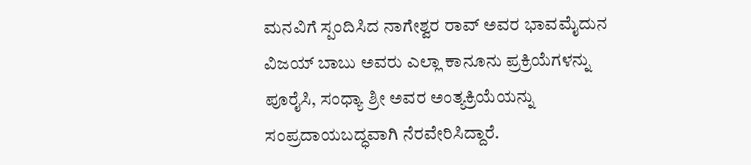ಮನವಿಗೆ ಸ್ಪಂದಿಸಿದ ನಾಗೇಶ್ವರ ರಾವ್ ಅವರ ಭಾವಮೈದುನ ವಿಜಯ್ ಬಾಬು ಅವರು ಎಲ್ಲಾ ಕಾನೂನು ಪ್ರಕ್ರಿಯೆಗಳನ್ನು ಪೂರೈಸಿ, ಸಂಧ್ಯಾ ಶ್ರೀ ಅವರ ಅಂತ್ಯಕ್ರಿಯೆಯನ್ನು ಸಂಪ್ರದಾಯಬದ್ಧವಾಗಿ ನೆರವೇರಿಸಿದ್ದಾರೆ.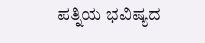ಪತ್ನಿಯ ಭವಿಷ್ಯದ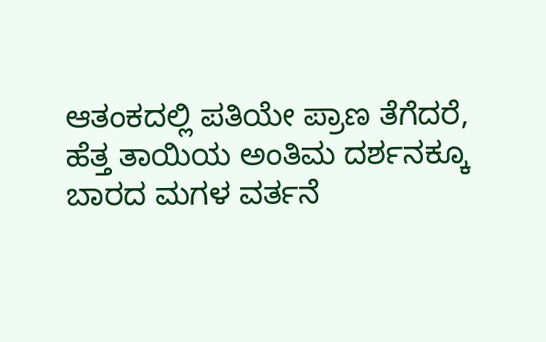ಆತಂಕದಲ್ಲಿ ಪತಿಯೇ ಪ್ರಾಣ ತೆಗೆದರೆ, ಹೆತ್ತ ತಾಯಿಯ ಅಂತಿಮ ದರ್ಶನಕ್ಕೂ ಬಾರದ ಮಗಳ ವರ್ತನೆ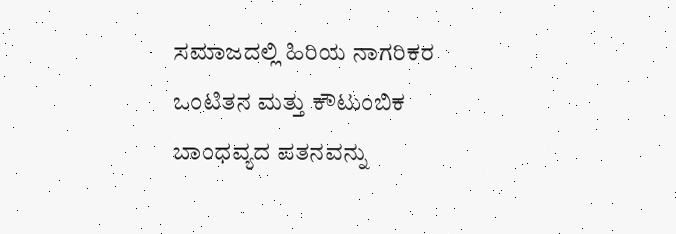ಸಮಾಜದಲ್ಲಿ ಹಿರಿಯ ನಾಗರಿಕರ ಒಂಟಿತನ ಮತ್ತು ಕೌಟುಂಬಿಕ ಬಾಂಧವ್ಯದ ಪತನವನ್ನು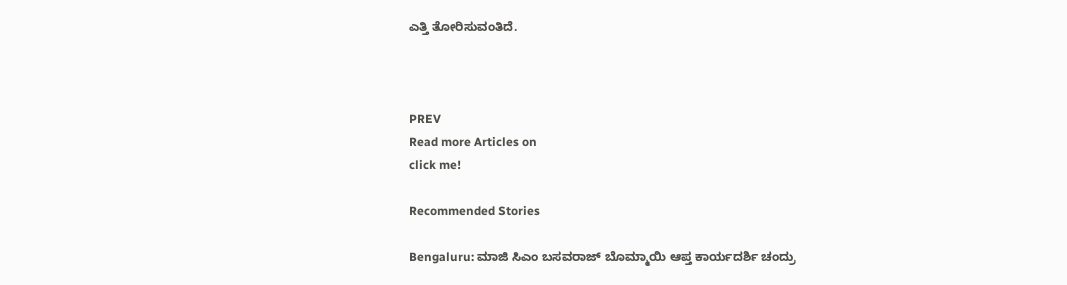ಎತ್ತಿ ತೋರಿಸುವಂತಿದೆ.



PREV
Read more Articles on
click me!

Recommended Stories

Bengaluru: ಮಾಜಿ ಸಿಎಂ ಬಸವರಾಜ್ ಬೊಮ್ಮಾಯಿ ಆಪ್ತ ಕಾರ್ಯದರ್ಶಿ ಚಂದ್ರು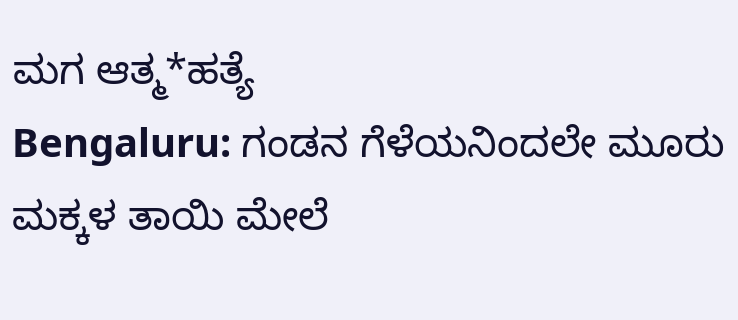ಮಗ ಆತ್ಮ*ಹತ್ಯೆ
Bengaluru: ಗಂಡನ ಗೆಳೆಯನಿಂದಲೇ ಮೂರು ಮಕ್ಕಳ ತಾಯಿ ಮೇಲೆ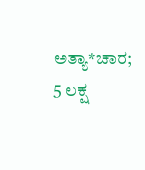ಅತ್ಯಾ*ಚಾರ; 5 ಲಕ್ಷ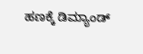ಹಣಕ್ಕೆ ಡಿಮ್ಯಾಂಡ್